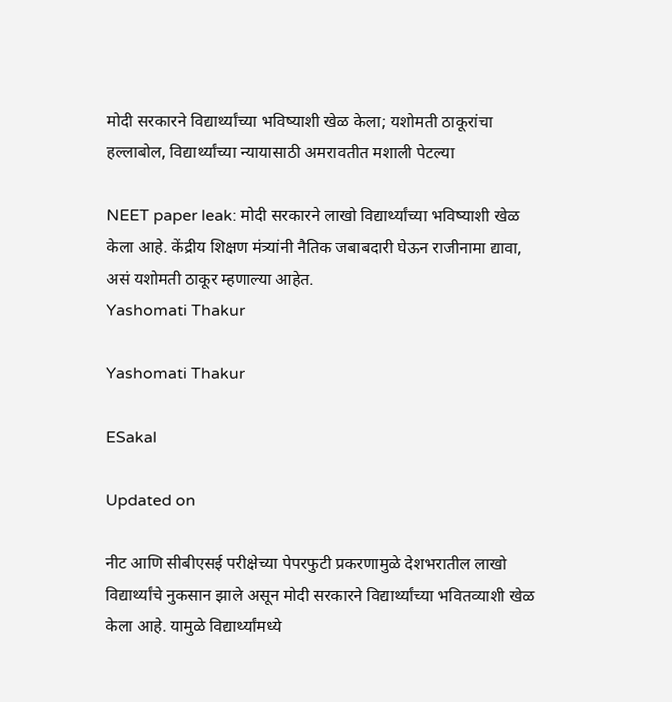मोदी सरकारने विद्यार्थ्यांच्या भविष्याशी खेळ केला; यशोमती ठाकूरांचा हल्लाबोल, विद्यार्थ्यांच्या न्यायासाठी अमरावतीत मशाली पेटल्या

NEET paper leak: मोदी सरकारने लाखो विद्यार्थ्यांच्या भविष्याशी खेळ केला आहे. केंद्रीय शिक्षण मंत्र्यांनी नैतिक जबाबदारी घेऊन राजीनामा द्यावा, असं यशोमती ठाकूर म्हणाल्या आहेत.
Yashomati Thakur

Yashomati Thakur

ESakal

Updated on

नीट आणि सीबीएसई परीक्षेच्या पेपरफुटी प्रकरणामुळे देशभरातील लाखो विद्यार्थ्यांचे नुकसान झाले असून मोदी सरकारने विद्यार्थ्यांच्या भवितव्याशी खेळ केला आहे. यामुळे विद्यार्थ्यांमध्ये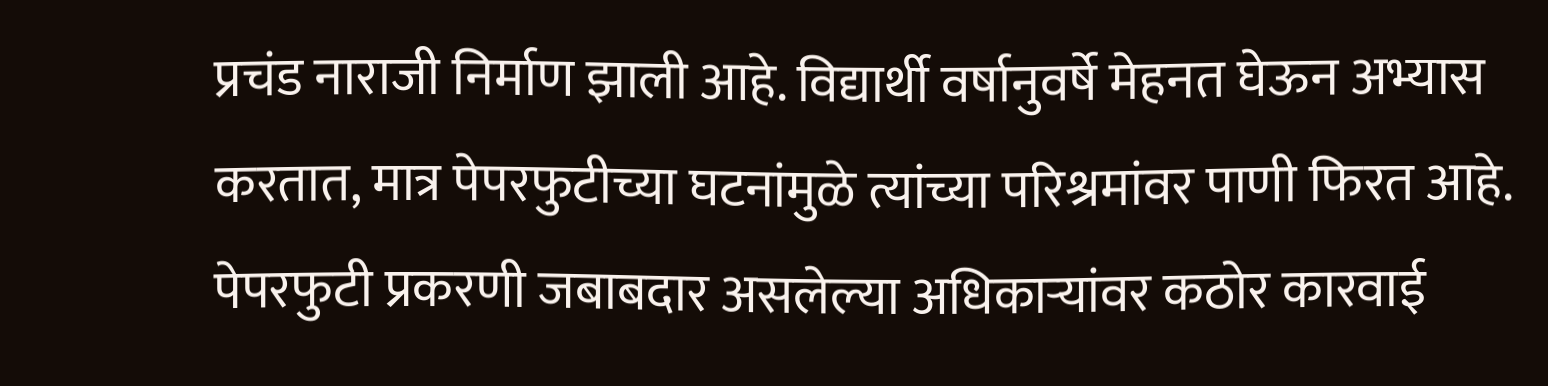प्रचंड नाराजी निर्माण झाली आहे. विद्यार्थी वर्षानुवर्षे मेहनत घेऊन अभ्यास करतात, मात्र पेपरफुटीच्या घटनांमुळे त्यांच्या परिश्रमांवर पाणी फिरत आहे. पेपरफुटी प्रकरणी जबाबदार असलेल्या अधिकाऱ्यांवर कठोर कारवाई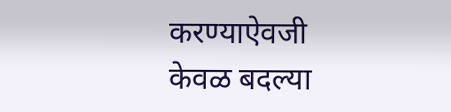करण्याऐवजी केवळ बदल्या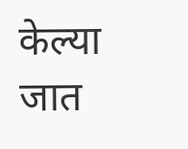केल्या जात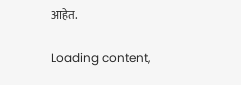आहेत.

Loading content,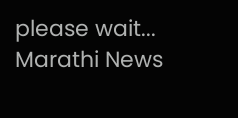please wait...
Marathi News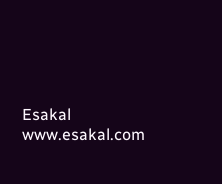Esakal
www.esakal.com